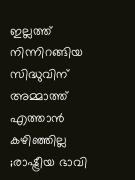ഇല്ലത്ത് നിന്നിറങ്ങിയ സിദ്ധുവിന് അമ്മാത്ത് എത്താന്‍ കഴിഞ്ഞില്ല ;രാഷ്ട്രീയ ഭാവി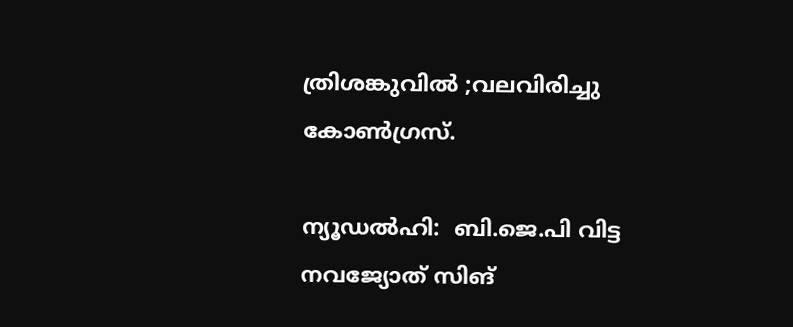ത്രിശങ്കുവില്‍ ;വലവിരിച്ചു കോണ്‍ഗ്രസ്‌.

ന്യൂഡല്‍ഹി:  ബി.ജെ.പി വിട്ട നവജ്യോത് സിങ്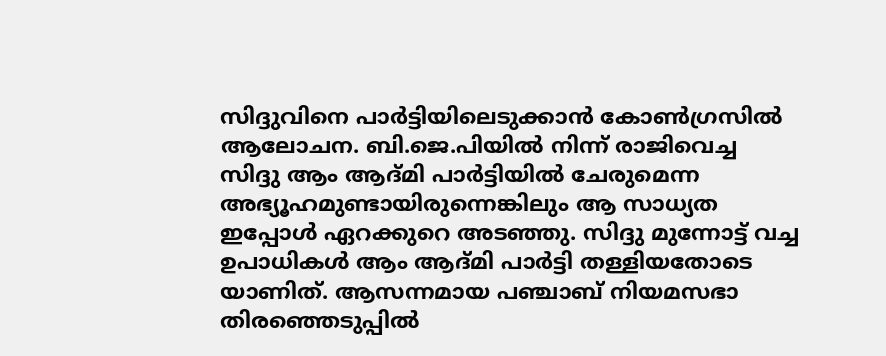സിദ്ദുവിനെ പാര്‍ട്ടിയിലെടുക്കാന്‍ കോണ്‍ഗ്രസില്‍ ആലോചന. ബി.ജെ.പിയില്‍ നിന്ന് രാജിവെച്ച സിദ്ദു ആം ആദ്മി പാര്‍ട്ടിയില്‍ ചേരുമെന്ന അഭ്യൂഹമുണ്ടായിരുന്നെങ്കിലും ആ സാധ്യത ഇപ്പോള്‍ ഏറക്കുറെ അടഞ്ഞു. സിദ്ദു മുന്നോട്ട് വച്ച ഉപാധികള്‍ ആം ആദ്മി പാര്‍ട്ടി തള്ളിയതോടെ യാണിത്. ആസന്നമായ പഞ്ചാബ് നിയമസഭാ തിരഞ്ഞെടുപ്പില്‍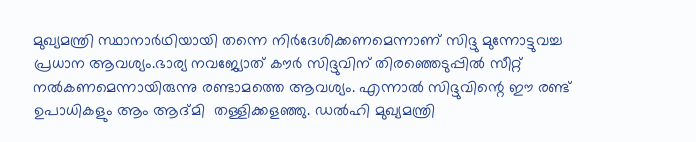മുഖ്യമന്ത്രി സ്ഥാനാര്‍ഥിയായി തന്നെ നിര്‍ദേശിക്കണമെന്നാണ് സിദ്ദു മുന്നോട്ടുവച്ച പ്രധാന ആവശ്യം.ഭാര്യ നവജ്യോത് കൗര്‍ സിദ്ദുവിന് തിരഞ്ഞെടുപ്പില്‍ സീറ്റ് നല്‍കണമെന്നായിരുന്നു രണ്ടാമത്തെ ആവശ്യം. എന്നാല്‍ സിദ്ദുവിന്റെ ഈ രണ്ട് ഉപാധികളും ആം ആദ്മി  തള്ളിക്കളഞ്ഞു. ഡല്‍ഹി മുഖ്യമന്ത്രി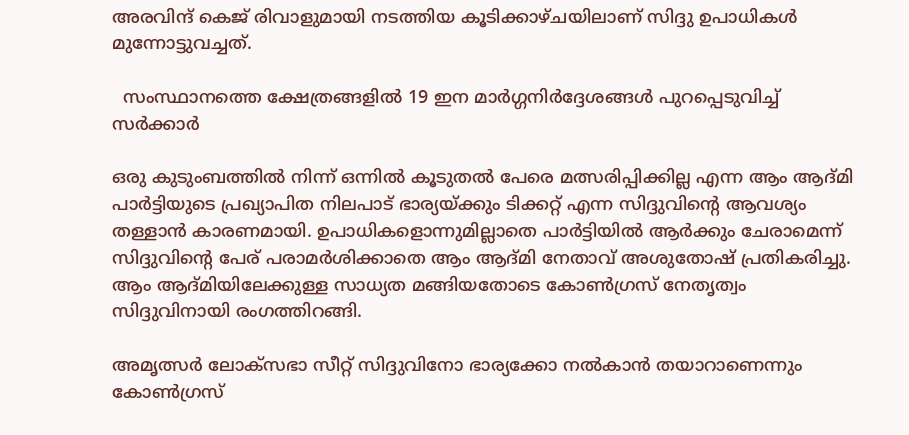അരവിന്ദ് കെജ് രിവാളുമായി നടത്തിയ കൂടിക്കാഴ്ചയിലാണ് സിദ്ദു ഉപാധികള്‍ മുന്നോട്ടുവച്ചത്.

  സംസ്ഥാനത്തെ ക്ഷേത്രങ്ങളിൽ 19 ഇന മാർഗ്ഗനിർദ്ദേശങ്ങൾ പുറപ്പെടുവിച്ച് സർക്കാർ

ഒരു കുടുംബത്തില്‍ നിന്ന് ഒന്നില്‍ കൂടുതല്‍ പേരെ മത്സരിപ്പിക്കില്ല എന്ന ആം ആദ്മി പാര്‍ട്ടിയുടെ പ്രഖ്യാപിത നിലപാട് ഭാര്യയ്ക്കും ടിക്കറ്റ് എന്ന സിദ്ദുവിന്റെ ആവശ്യം തള്ളാന്‍ കാരണമായി. ഉപാധികളൊന്നുമില്ലാതെ പാര്‍ട്ടിയില്‍ ആര്‍ക്കും ചേരാമെന്ന് സിദ്ദുവിന്റെ പേര് പരാമര്‍ശിക്കാതെ ആം ആദ്മി നേതാവ് അശുതോഷ് പ്രതികരിച്ചു. ആം ആദ്മിയിലേക്കുള്ള സാധ്യത മങ്ങിയതോടെ കോണ്‍ഗ്രസ് നേതൃത്വം സിദ്ദുവിനായി രംഗത്തിറങ്ങി.

അമൃത്സര്‍ ലോക്‌സഭാ സീറ്റ് സിദ്ദുവിനോ ഭാര്യക്കോ നല്‍കാന്‍ തയാറാണെന്നും കോണ്‍ഗ്രസ്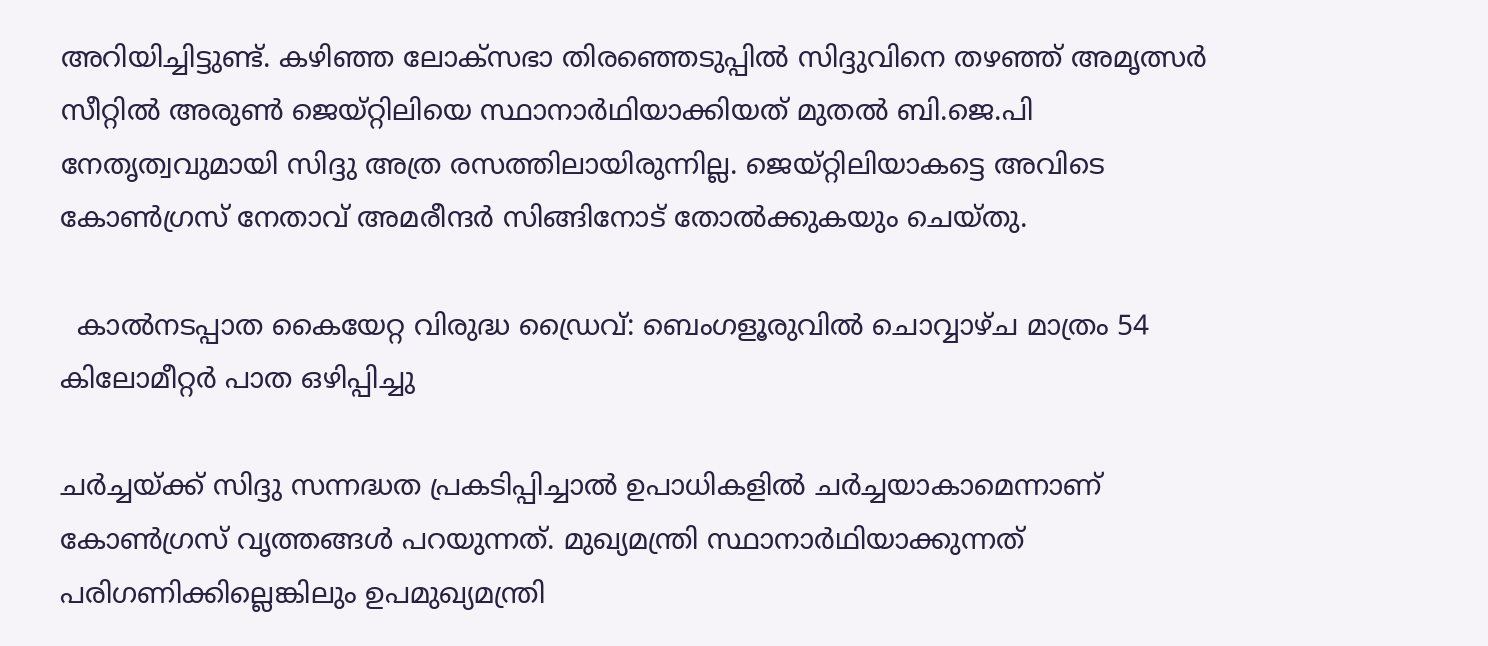അറിയിച്ചിട്ടുണ്ട്. കഴിഞ്ഞ ലോക്‌സഭാ തിരഞ്ഞെടുപ്പില്‍ സിദ്ദുവിനെ തഴഞ്ഞ് അമൃത്സര്‍ സീറ്റില്‍ അരുണ്‍ ജെയ്റ്റിലിയെ സ്ഥാനാര്‍ഥിയാക്കിയത് മുതല്‍ ബി.ജെ.പി നേതൃത്വവുമായി സിദ്ദു അത്ര രസത്തിലായിരുന്നില്ല. ജെയ്റ്റിലിയാകട്ടെ അവിടെ കോണ്‍ഗ്രസ് നേതാവ് അമരീന്ദര്‍ സിങ്ങിനോട് തോല്‍ക്കുകയും ചെയ്തു.

  കാൽനടപ്പാത കൈയേറ്റ വിരുദ്ധ ഡ്രൈവ്: ബെംഗളൂരുവിൽ ചൊവ്വാഴ്ച മാത്രം 54 കിലോമീറ്റർ പാത ഒഴിപ്പിച്ചു

ചര്‍ച്ചയ്ക്ക് സിദ്ദു സന്നദ്ധത പ്രകടിപ്പിച്ചാല്‍ ഉപാധികളില്‍ ചര്‍ച്ചയാകാമെന്നാണ് കോണ്‍ഗ്രസ് വൃത്തങ്ങള്‍ പറയുന്നത്. മുഖ്യമന്ത്രി സ്ഥാനാര്‍ഥിയാക്കുന്നത് പരിഗണിക്കില്ലെങ്കിലും ഉപമുഖ്യമന്ത്രി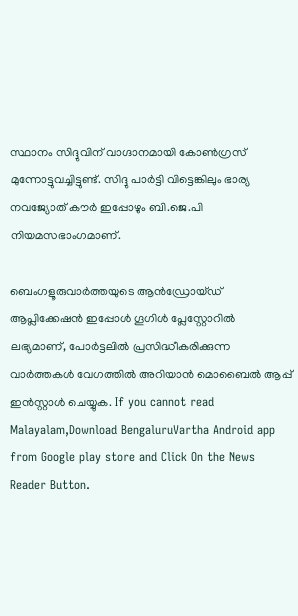സ്ഥാനം സിദ്ദുവിന് വാഗ്ദാനമായി കോണ്‍ഗ്രസ് മുന്നോട്ടുവച്ചിട്ടുണ്ട്. സിദ്ദു പാര്‍ട്ടി വിട്ടെങ്കിലും ഭാര്യ നവജ്യോത് കൗര്‍ ഇപ്പോഴും ബി.ജെ.പി നിയമസഭാംഗമാണ്.

ബെംഗളൂരുവാർത്തയുടെ ആൻഡ്രോയ്ഡ് ആപ്ലിക്കേഷൻ ഇപ്പോൾ ഗൂഗിൾ പ്ലേസ്റ്റോറിൽ ലഭ്യമാണ്, പോർട്ടലിൽ പ്രസിദ്ധീകരിക്കുന്ന വാർത്തകൾ വേഗത്തിൽ അറിയാൻ മൊബൈൽ ആപ്പ് ഇൻസ്റ്റാൾ ചെയ്യുക. If you cannot read Malayalam,Download BengaluruVartha Android app from Google play store and Click On the News Reader Button.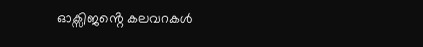ഓക്സിജൻ്റെ കലവറകൾ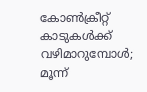കോൺക്രീറ്റ് കാടുകൾക്ക് വഴിമാറുമ്പോൾ; മൂന്ന്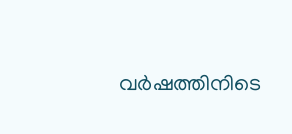വർഷത്തിനിടെ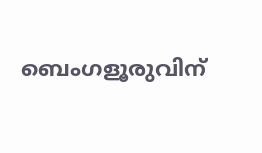ബെംഗളൂരുവിന്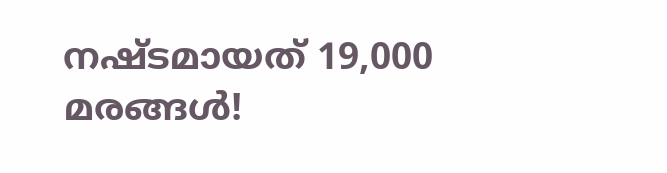നഷ്ടമായത് 19,000 മരങ്ങൾ!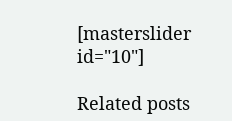[masterslider id="10"]

Related posts